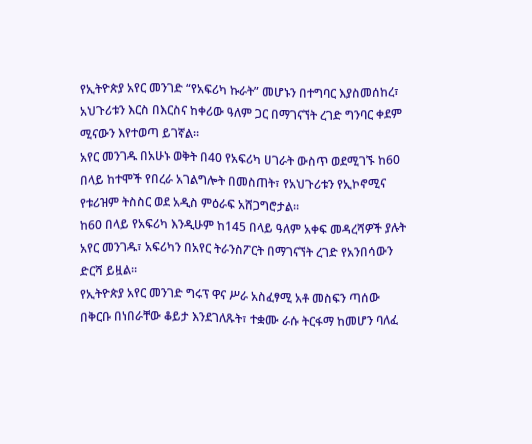የኢትዮጵያ አየር መንገድ “የአፍሪካ ኩራት” መሆኑን በተግባር እያስመሰከረ፣ አህጉሪቱን እርስ በእርስና ከቀሪው ዓለም ጋር በማገናኘት ረገድ ግንባር ቀደም ሚናውን እየተወጣ ይገኛል።
አየር መንገዱ በአሁኑ ወቅት በ40 የአፍሪካ ሀገራት ውስጥ ወደሚገኙ ከ60 በላይ ከተሞች የበረራ አገልግሎት በመስጠት፣ የአህጉሪቱን የኢኮኖሚና የቱሪዝም ትስስር ወደ አዲስ ምዕራፍ አሸጋግሮታል።
ከ60 በላይ የአፍሪካ እንዲሁም ከ145 በላይ ዓለም አቀፍ መዳረሻዎች ያሉት አየር መንገዱ፣ አፍሪካን በአየር ትራንስፖርት በማገናኘት ረገድ የአንበሳውን ድርሻ ይዟል።
የኢትዮጵያ አየር መንገድ ግሩፕ ዋና ሥራ አስፈፃሚ አቶ መስፍን ጣሰው በቅርቡ በነበራቸው ቆይታ እንደገለጹት፣ ተቋሙ ራሱ ትርፋማ ከመሆን ባለፈ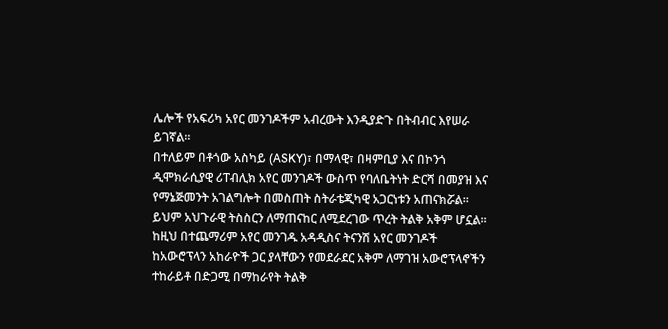ሌሎች የአፍሪካ አየር መንገዶችም አብረውት እንዲያድጉ በትብብር እየሠራ ይገኛል።
በተለይም በቶጎው አስካይ (ASKY)፣ በማላዊ፣ በዛምቢያ እና በኮንጎ ዲሞክራሲያዊ ሪፐብሊክ አየር መንገዶች ውስጥ የባለቤትነት ድርሻ በመያዝ እና የማኔጅመንት አገልግሎት በመስጠት ስትራቴጂካዊ አጋርነቱን አጠናክሯል።
ይህም አህጉራዊ ትስስርን ለማጠናከር ለሚደረገው ጥረት ትልቅ አቅም ሆኗል።
ከዚህ በተጨማሪም አየር መንገዱ አዳዲስና ትናንሽ አየር መንገዶች ከአውሮፕላን አከራዮች ጋር ያላቸውን የመደራደር አቅም ለማገዝ አውሮፕላኖችን ተከራይቶ በድጋሚ በማከራየት ትልቅ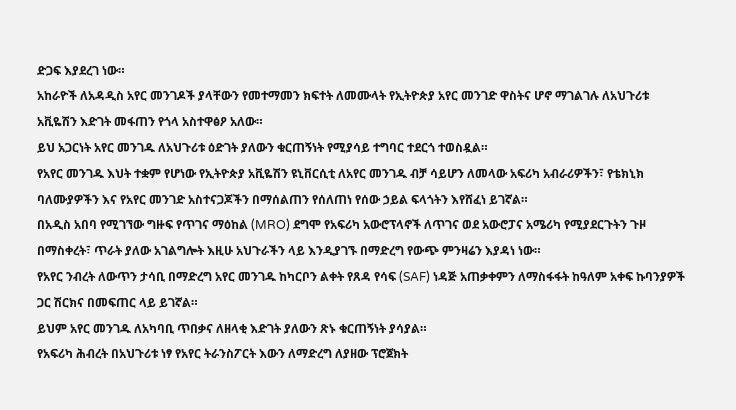ድጋፍ እያደረገ ነው።
አከራዮች ለአዳዲስ አየር መንገዶች ያላቸውን የመተማመን ክፍተት ለመሙላት የኢትዮጵያ አየር መንገድ ዋስትና ሆኖ ማገልገሉ ለአህጉሪቱ አቪዬሽን እድገት መፋጠን የጎላ አስተዋፅዖ አለው።
ይህ አጋርነት አየር መንገዱ ለአህጉሪቱ ዕድገት ያለውን ቁርጠኝነት የሚያሳይ ተግባር ተደርጎ ተወስዷል።
የአየር መንገዱ እህት ተቋም የሆነው የኢትዮጵያ አቪዬሽን ዩኒቨርሲቲ ለአየር መንገዱ ብቻ ሳይሆን ለመላው አፍሪካ አብራሪዎችን፣ የቴክኒክ ባለሙያዎችን እና የአየር መንገድ አስተናጋጆችን በማሰልጠን የሰለጠነ የሰው ኃይል ፍላጎትን እየሸፈነ ይገኛል።
በአዲስ አበባ የሚገኘው ግዙፍ የጥገና ማዕከል (MRO) ደግሞ የአፍሪካ አውሮፕላኖች ለጥገና ወደ አውሮፓና አሜሪካ የሚያደርጉትን ጉዞ በማስቀረት፣ ጥራት ያለው አገልግሎት እዚሁ አህጉራችን ላይ እንዲያገኙ በማድረግ የውጭ ምንዛሬን እያዳነ ነው።
የአየር ንብረት ለውጥን ታሳቢ በማድረግ አየር መንገዱ ከካርቦን ልቀት የጸዳ የሳፍ (SAF) ነዳጅ አጠቃቀምን ለማስፋፋት ከዓለም አቀፍ ኩባንያዎች ጋር ሽርክና በመፍጠር ላይ ይገኛል።
ይህም አየር መንገዱ ለአካባቢ ጥበቃና ለዘላቂ እድገት ያለውን ጽኑ ቁርጠኝነት ያሳያል።
የአፍሪካ ሕብረት በአህጉሪቱ ነፃ የአየር ትራንስፖርት እውን ለማድረግ ለያዘው ፕሮጀክት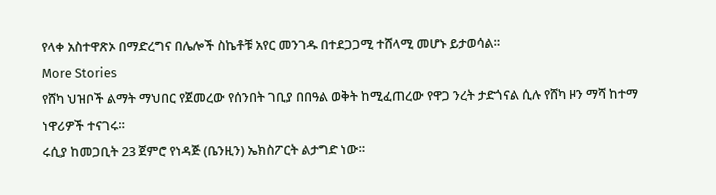የላቀ አስተዋጽኦ በማድረግና በሌሎች ስኬቶቹ አየር መንገዱ በተደጋጋሚ ተሸላሚ መሆኑ ይታወሳል።
More Stories
የሸካ ህዝቦች ልማት ማህበር የጀመረው የሰንበት ገቢያ በበዓል ወቅት ከሚፈጠረው የዋጋ ንረት ታድጎናል ሲሉ የሸካ ዞን ማሻ ከተማ ነዋሪዎች ተናገሩ።
ሩሲያ ከመጋቢት 23 ጀምሮ የነዳጅ (ቤንዚን) ኤክስፖርት ልታግድ ነው።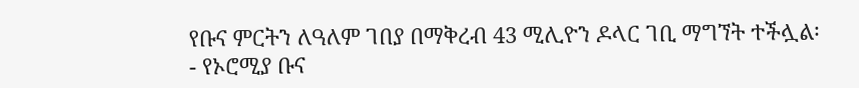የቡና ምርትን ለዓለም ገበያ በማቅረብ 43 ሚሊዮን ዶላር ገቢ ማግኘት ተችሏል፡- የኦሮሚያ ቡና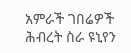አምራች ገበሬዎች ሕብረት ስራ ዩኒየን